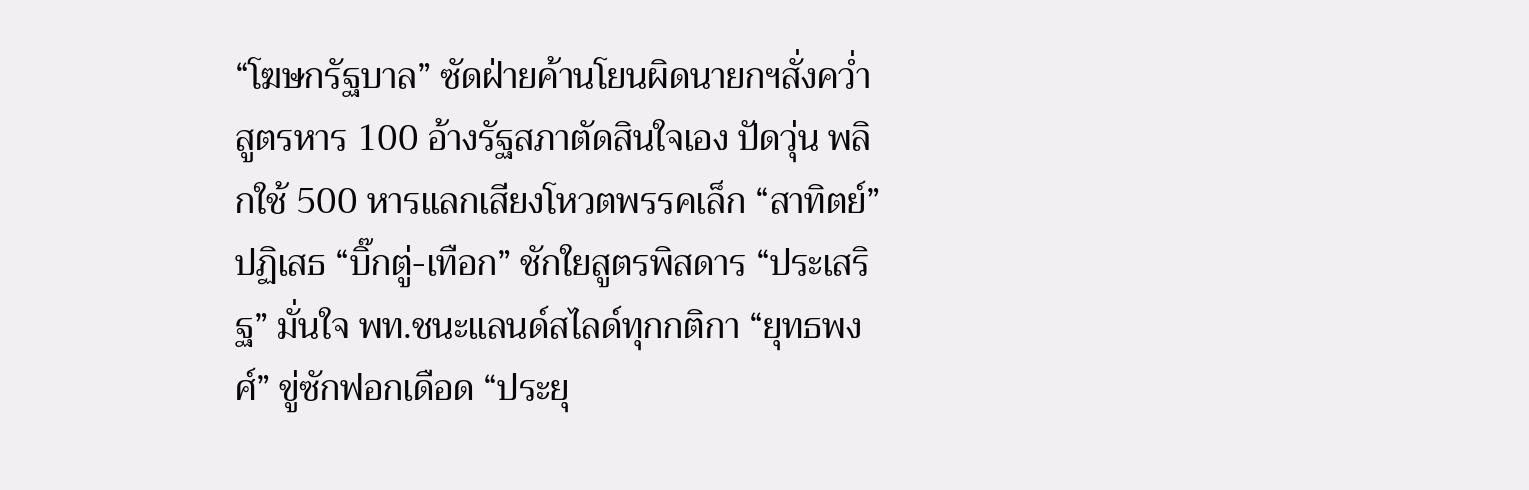“โฆษกรัฐบาล” ซัดฝ่ายค้านโยนผิดนายกฯสั่งคว่ำสูตรหาร 100 อ้างรัฐสภาตัดสินใจเอง ปัดวุ่น พลิกใช้ 500 หารแลกเสียงโหวตพรรคเล็ก “สาทิตย์” ปฏิเสธ “บิ๊กตู่-เทือก” ชักใยสูตรพิสดาร “ประเสริฐ” มั่นใจ พท.ชนะแลนด์สไลด์ทุกกติกา “ยุทธพงศ์” ขู่ซักฟอกเดือด “ประยุ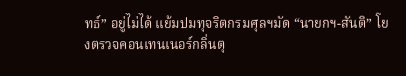ทธ์” อยู่ไม่ได้ แย้มปมทุจริตกรมศุลฯมัด “นายกฯ-สันติ” โยงตรวจคอนเทนเนอร์กลิ่นตุ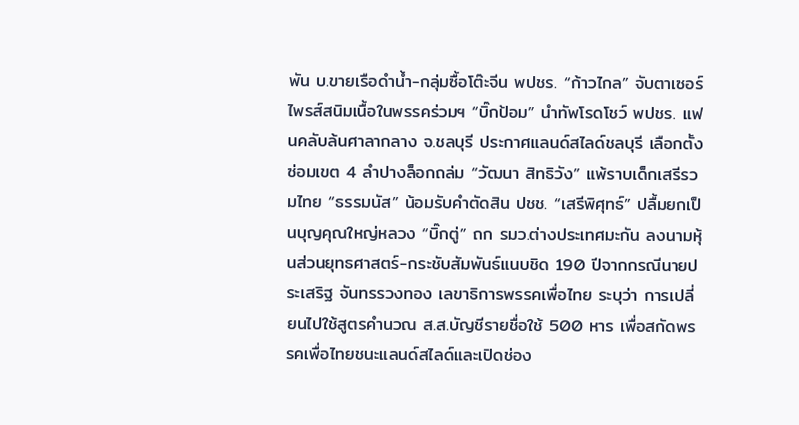พัน บ.ขายเรือดำน้ำ-กลุ่มซื้อโต๊ะจีน พปชร. “ก้าวไกล” จับตาเซอร์ไพรส์สนิมเนื้อในพรรคร่วมฯ “บิ๊กป้อม” นำทัพโรดโชว์ พปชร. แฟนคลับล้นศาลากลาง จ.ชลบุรี ประกาศแลนด์สไลด์ชลบุรี เลือกตั้งซ่อมเขต 4 ลำปางล็อกถล่ม “วัฒนา สิทธิวัง” แพ้ราบเด็กเสรีรวมไทย “ธรรมนัส” น้อมรับคำตัดสิน ปชช. “เสรีพิศุทธ์” ปลื้มยกเป็นบุญคุณใหญ่หลวง “บิ๊กตู่” ถก รมว.ต่างประเทศมะกัน ลงนามหุ้นส่วนยุทธศาสตร์-กระชับสัมพันธ์แนบชิด 190 ปีจากกรณีนายประเสริฐ จันทรรวงทอง เลขาธิการพรรคเพื่อไทย ระบุว่า การเปลี่ยนไปใช้สูตรคำนวณ ส.ส.บัญชีรายชื่อใช้ 500 หาร เพื่อสกัดพรรคเพื่อไทยชนะแลนด์สไลด์และเปิดช่อง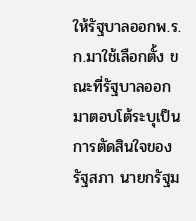ให้รัฐบาลออกพ.ร.ก.มาใช้เลือกตั้ง ขณะที่รัฐบาลออกมาตอบโต้ระบุเป็นการตัดสินใจของรัฐสภา นายกรัฐม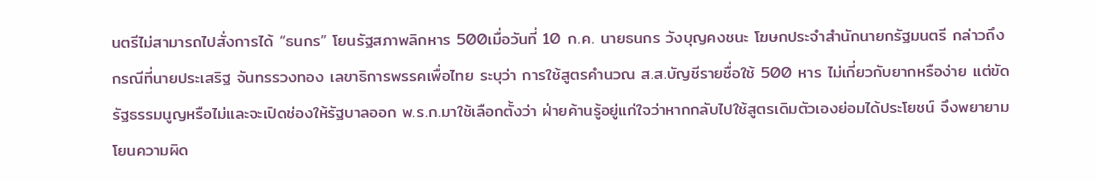นตรีไม่สามารถไปสั่งการได้ “ธนกร” โยนรัฐสภาพลิกหาร 500เมื่อวันที่ 10 ก.ค. นายธนกร วังบุญคงชนะ โฆษกประจำสำนักนายกรัฐมนตรี กล่าวถึงกรณีที่นายประเสริฐ จันทรรวงทอง เลขาธิการพรรคเพื่อไทย ระบุว่า การใช้สูตรคำนวณ ส.ส.บัญชีรายชื่อใช้ 500 หาร ไม่เกี่ยวกับยากหรือง่าย แต่ขัดรัฐธรรมนูญหรือไม่และจะเปิดช่องให้รัฐบาลออก พ.ร.ก.มาใช้เลือกตั้งว่า ฝ่ายค้านรู้อยู่แก่ใจว่าหากกลับไปใช้สูตรเดิมตัวเองย่อมได้ประโยชน์ จึงพยายามโยนความผิด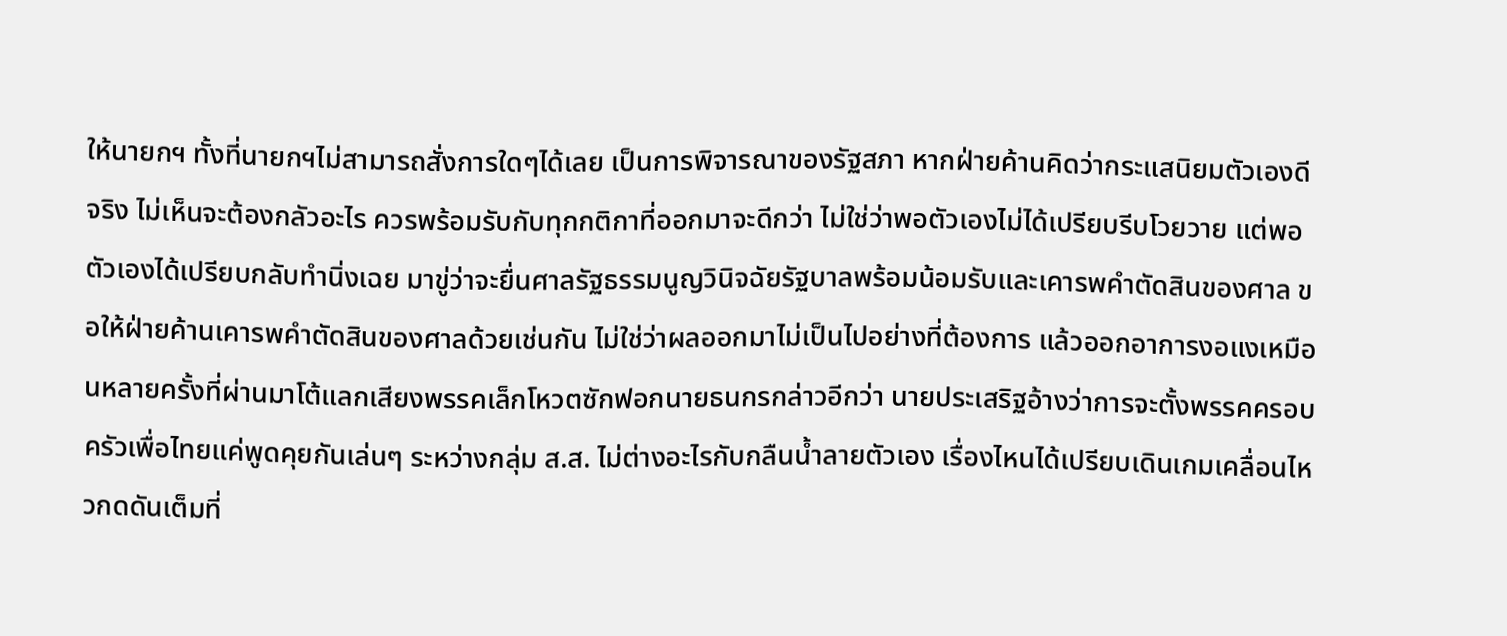ให้นายกฯ ทั้งที่นายกฯไม่สามารถสั่งการใดๆได้เลย เป็นการพิจารณาของรัฐสภา หากฝ่ายค้านคิดว่ากระแสนิยมตัวเองดีจริง ไม่เห็นจะต้องกลัวอะไร ควรพร้อมรับกับทุกกติกาที่ออกมาจะดีกว่า ไม่ใช่ว่าพอตัวเองไม่ได้เปรียบรีบโวยวาย แต่พอตัวเองได้เปรียบกลับทำนิ่งเฉย มาขู่ว่าจะยื่นศาลรัฐธรรมนูญวินิจฉัยรัฐบาลพร้อมน้อมรับและเคารพคำตัดสินของศาล ขอให้ฝ่ายค้านเคารพคำตัดสินของศาลด้วยเช่นกัน ไม่ใช่ว่าผลออกมาไม่เป็นไปอย่างที่ต้องการ แล้วออกอาการงอแงเหมือนหลายครั้งที่ผ่านมาโต้แลกเสียงพรรคเล็กโหวตซักฟอกนายธนกรกล่าวอีกว่า นายประเสริฐอ้างว่าการจะตั้งพรรคครอบครัวเพื่อไทยแค่พูดคุยกันเล่นๆ ระหว่างกลุ่ม ส.ส. ไม่ต่างอะไรกับกลืนน้ำลายตัวเอง เรื่องไหนได้เปรียบเดินเกมเคลื่อนไหวกดดันเต็มที่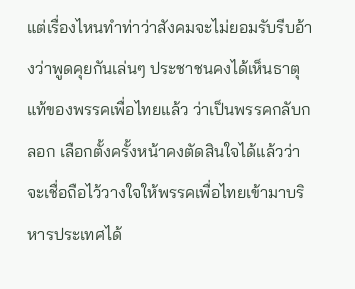แต่เรื่องไหนทำท่าว่าสังคมจะไม่ยอมรับรีบอ้างว่าพูดคุยกันเล่นๆ ประชาชนคงได้เห็นธาตุแท้ของพรรคเพื่อไทยแล้ว ว่าเป็นพรรคกลับกลอก เลือกตั้งครั้งหน้าคงตัดสินใจได้แล้วว่าจะเชื่อถือไว้วางใจให้พรรคเพื่อไทยเข้ามาบริหารประเทศได้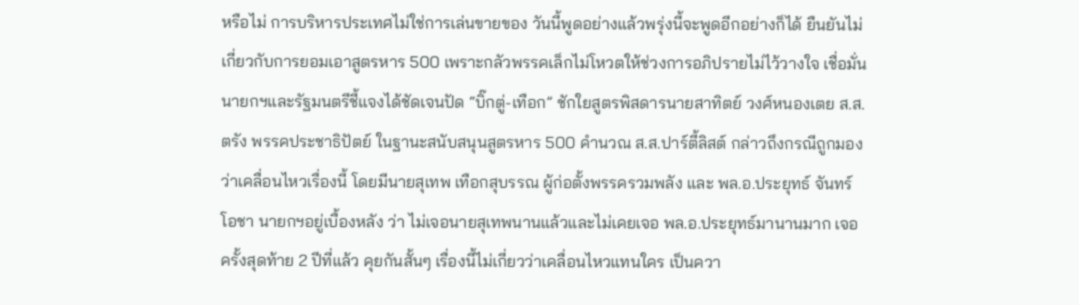หรือไม่ การบริหารประเทศไม่ใช่การเล่นขายของ วันนี้พูดอย่างแล้วพรุ่งนี้จะพูดอีกอย่างก็ได้ ยืนยันไม่เกี่ยวกับการยอมเอาสูตรหาร 500 เพราะกลัวพรรคเล็กไม่โหวตให้ช่วงการอภิปรายไม่ไว้วางใจ เชื่อมั่นนายกฯและรัฐมนตรีชี้แจงได้ชัดเจนปัด “บิ๊กตู่-เทือก” ชักใยสูตรพิสดารนายสาทิตย์ วงศ์หนองเตย ส.ส.ตรัง พรรคประชาธิปัตย์ ในฐานะสนับสนุนสูตรหาร 500 คำนวณ ส.ส.ปาร์ตี้ลิสต์ กล่าวถึงกรณีถูกมองว่าเคลื่อนไหวเรื่องนี้ โดยมีนายสุเทพ เทือกสุบรรณ ผู้ก่อตั้งพรรครวมพลัง และ พล.อ.ประยุทธ์ จันทร์โอชา นายกฯอยู่เบื้องหลัง ว่า ไม่เจอนายสุเทพนานแล้วและไม่เคยเจอ พล.อ.ประยุทธ์มานานมาก เจอครั้งสุดท้าย 2 ปีที่แล้ว คุยกันสั้นๆ เรื่องนี้ไม่เกี่ยวว่าเคลื่อนไหวแทนใคร เป็นควา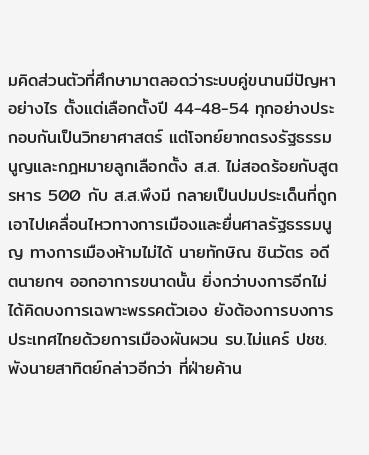มคิดส่วนตัวที่ศึกษามาตลอดว่าระบบคู่ขนานมีปัญหาอย่างไร ตั้งแต่เลือกตั้งปี 44-48-54 ทุกอย่างประกอบกันเป็นวิทยาศาสตร์ แต่โจทย์ยากตรงรัฐธรรมนูญและกฎหมายลูกเลือกตั้ง ส.ส. ไม่สอดร้อยกับสูตรหาร 500 กับ ส.ส.พึงมี กลายเป็นปมประเด็นที่ถูกเอาไปเคลื่อนไหวทางการเมืองและยื่นศาลรัฐธรรมนูญ ทางการเมืองห้ามไม่ได้ นายทักษิณ ชินวัตร อดีตนายกฯ ออกอาการขนาดนั้น ยิ่งกว่าบงการอีกไม่ได้คิดบงการเฉพาะพรรคตัวเอง ยังต้องการบงการประเทศไทยด้วยการเมืองผันผวน รบ.ไม่แคร์ ปชช.พังนายสาทิตย์กล่าวอีกว่า ที่ฝ่ายค้าน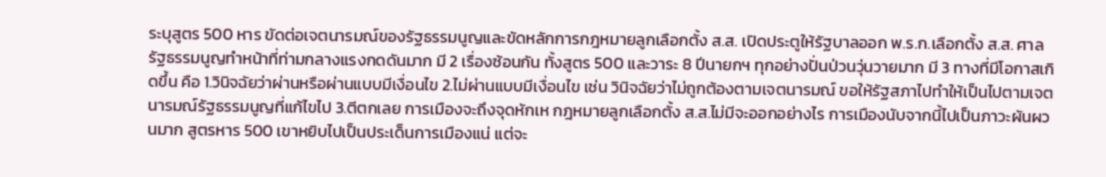ระบุสูตร 500 หาร ขัดต่อเจตนารมณ์ของรัฐธรรมนูญและขัดหลักการกฎหมายลูกเลือกตั้ง ส.ส. เปิดประตูให้รัฐบาลออก พ.ร.ก.เลือกตั้ง ส.ส. ศาลรัฐธรรมนูญทำหน้าที่ท่ามกลางแรงกดดันมาก มี 2 เรื่องซ้อนกัน ทั้งสูตร 500 และวาระ 8 ปีนายกฯ ทุกอย่างปั่นป่วนวุ่นวายมาก มี 3 ทางที่มีโอกาสเกิดขึ้น คือ 1.วินิจฉัยว่าผ่านหรือผ่านแบบมีเงื่อนไข 2.ไม่ผ่านแบบมีเงื่อนไข เช่น วินิจฉัยว่าไม่ถูกต้องตามเจตนารมณ์ ขอให้รัฐสภาไปทำให้เป็นไปตามเจตนารมณ์รัฐธรรมนูญที่แก้ไขไป 3.ตีตกเลย การเมืองจะถึงจุดหักเห กฎหมายลูกเลือกตั้ง ส.ส.ไม่มีจะออกอย่างไร การเมืองนับจากนี้ไปเป็นภาวะผันผวนมาก สูตรหาร 500 เขาหยิบไปเป็นประเด็นการเมืองแน่ แต่จะ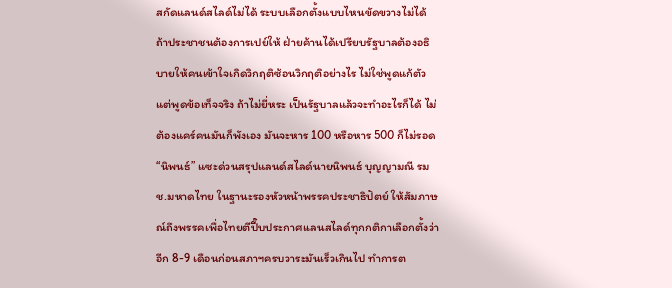สกัดแลนด์สไลด์ไม่ได้ ระบบเลือกตั้งแบบไหนขัดขวางไม่ได้ ถ้าประชาชนต้องการเปย์ให้ ฝ่ายค้านได้เปรียบรัฐบาลต้องอธิบายให้คนเข้าใจเกิดวิกฤติซ้อนวิกฤติอย่างไร ไม่ใช่พูดแก้ตัว แต่พูดข้อเท็จจริง ถ้าไม่ยี่หระ เป็นรัฐบาลแล้วจะทำอะไรก็ได้ ไม่ต้องแคร์คนมันก็พังเอง มันจะหาร 100 หรือหาร 500 ก็ไม่รอด “นิพนธ์” แซะด่วนสรุปแลนด์สไลด์นายนิพนธ์ บุญญามณี รมช.มหาดไทย ในฐานะรองหัวหน้าพรรคประชาธิปัตย์ ให้สัมภาษณ์ถึงพรรคเพื่อไทยตีปี๊บประกาศเเลนสไลด์ทุกกติกาเลือกตั้งว่า อีก 8-9 เดือนก่อนสภาฯครบวาระมันเร็วเกินไป ทำการต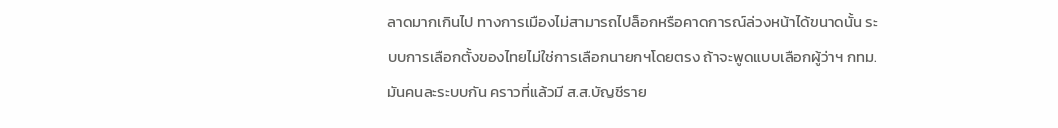ลาดมากเกินไป ทางการเมืองไม่สามารถไปล็อกหรือคาดการณ์ล่วงหน้าได้ขนาดนั้น ระบบการเลือกตั้งของไทยไม่ใช่การเลือกนายกฯโดยตรง ถ้าจะพูดแบบเลือกผู้ว่าฯ กทม.มันคนละระบบกัน คราวที่แล้วมี ส.ส.บัญชีราย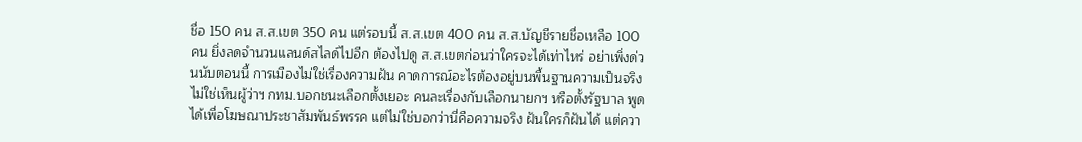ชื่อ 150 คน ส.ส.เขต 350 คน แต่รอบนี้ ส.ส.เขต 400 คน ส.ส.บัญชีรายชื่อเหลือ 100 คน ยิ่งลดจำนวนแลนด์สไลด์ไปอีก ต้องไปดู ส.ส.เขตก่อนว่าใครจะได้เท่าไหร่ อย่าเพิ่งด่วนนับตอนนี้ การเมืองไม่ใช่เรื่องความฝัน คาดการณ์อะไรต้องอยู่บนพื้นฐานความเป็นจริง ไม่ใช่เห็นผู้ว่าฯ กทม.บอกชนะเลือกตั้งเยอะ คนละเรื่องกับเลือกนายกฯ หรือตั้งรัฐบาล พูดได้เพื่อโฆษณาประชาสัมพันธ์พรรค แต่ไม่ใช่บอกว่านี่คือความจริง ฝันใครก็ฝันได้ แต่ควา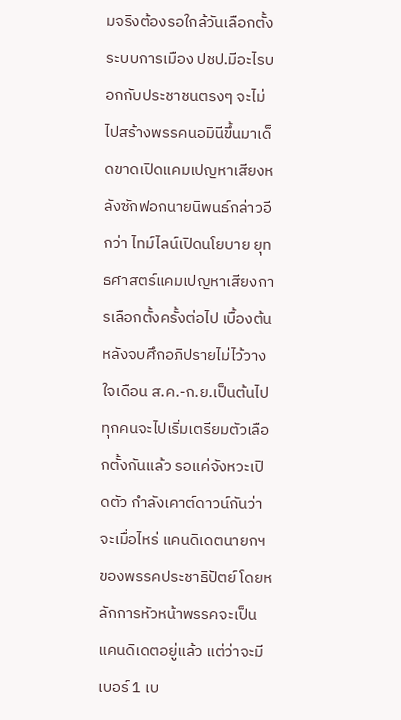มจริงต้องรอใกล้วันเลือกตั้งระบบการเมือง ปชป.มีอะไรบอกกับประชาชนตรงๆ จะไม่ไปสร้างพรรคนอมินีขึ้นมาเด็ดขาดเปิดแคมเปญหาเสียงหลังซักฟอกนายนิพนธ์กล่าวอีกว่า ไทม์ไลน์เปิดนโยบาย ยุทธศาสตร์แคมเปญหาเสียงการเลือกตั้งครั้งต่อไป เบื้องต้น หลังจบศึกอภิปรายไม่ไว้วางใจเดือน ส.ค.-ก.ย.เป็นต้นไป ทุกคนจะไปเริ่มเตรียมตัวเลือกตั้งกันแล้ว รอแค่จังหวะเปิดตัว กำลังเคาต์ดาวน์กันว่าจะเมื่อไหร่ แคนดิเดตนายกฯ ของพรรคประชาธิปัตย์ โดยหลักการหัวหน้าพรรคจะเป็นแคนดิเดตอยู่แล้ว แต่ว่าจะมีเบอร์ 1 เบ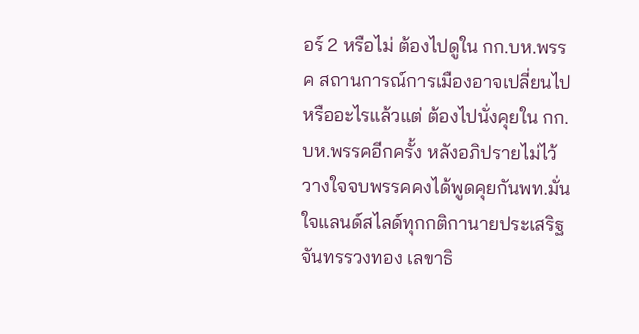อร์ 2 หรือไม่ ต้องไปดูใน กก.บห.พรรค สถานการณ์การเมืองอาจเปลี่ยนไป หรืออะไรแล้วแต่ ต้องไปนั่งคุยใน กก.บห.พรรคอีกครั้ง หลังอภิปรายไม่ไว้วางใจจบพรรคคงได้พูดคุยกันพท.มั่นใจแลนด์สไลด์ทุกกติกานายประเสริฐ จันทรรวงทอง เลขาธิ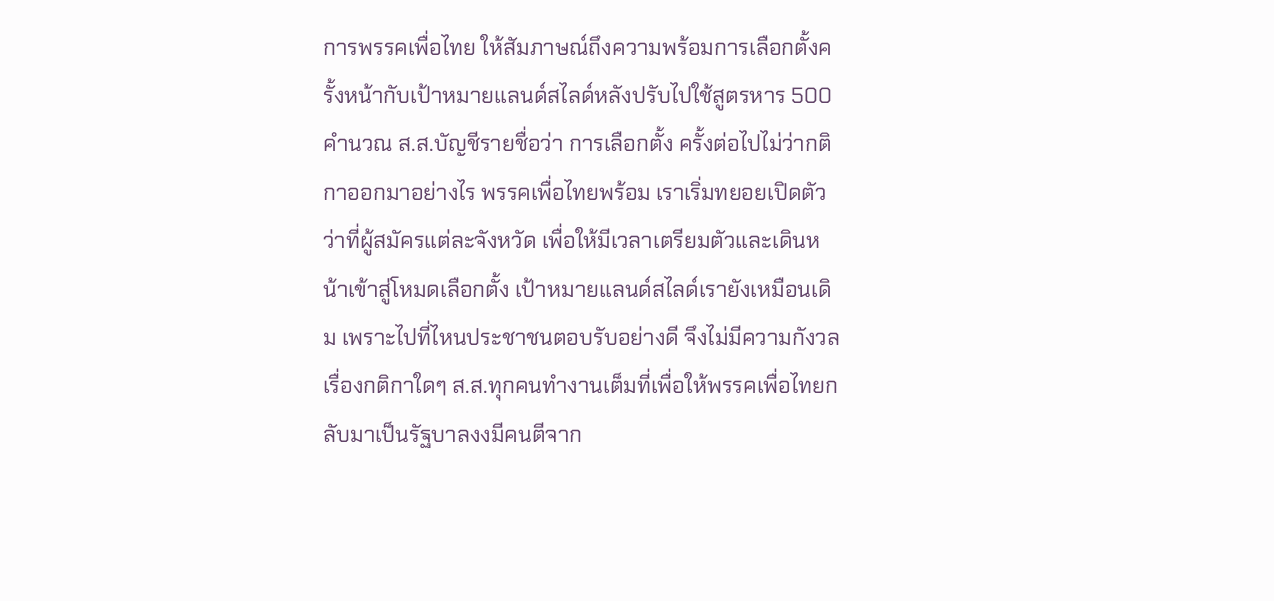การพรรคเพื่อไทย ให้สัมภาษณ์ถึงความพร้อมการเลือกตั้งครั้งหน้ากับเป้าหมายแลนด์สไลด์หลังปรับไปใช้สูตรหาร 500 คำนวณ ส.ส.บัญชีรายชื่อว่า การเลือกตั้ง ครั้งต่อไปไม่ว่ากติกาออกมาอย่างไร พรรคเพื่อไทยพร้อม เราเริ่มทยอยเปิดตัวว่าที่ผู้สมัครแต่ละจังหวัด เพื่อให้มีเวลาเตรียมตัวและเดินหน้าเข้าสู่โหมดเลือกตั้ง เป้าหมายแลนด์สไลด์เรายังเหมือนเดิม เพราะไปที่ไหนประชาชนตอบรับอย่างดี จึงไม่มีความกังวลเรื่องกติกาใดๆ ส.ส.ทุกคนทำงานเต็มที่เพื่อให้พรรคเพื่อไทยกลับมาเป็นรัฐบาลงงมีคนตีจาก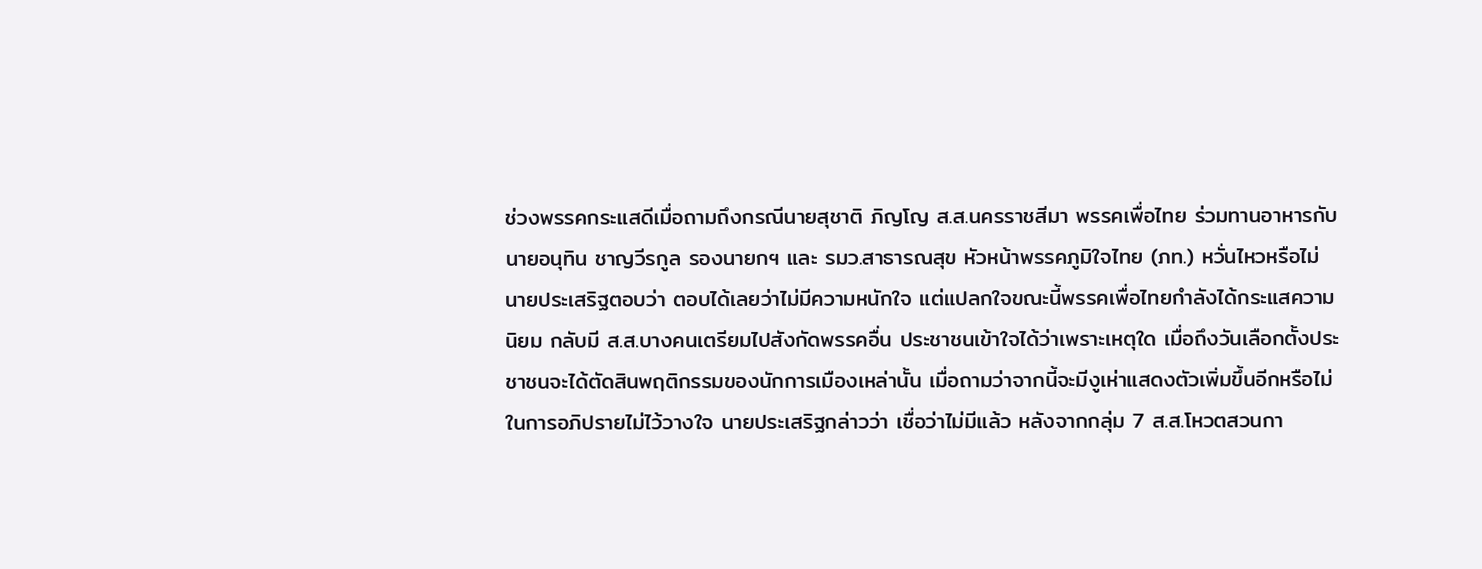ช่วงพรรคกระแสดีเมื่อถามถึงกรณีนายสุชาติ ภิญโญ ส.ส.นครราชสีมา พรรคเพื่อไทย ร่วมทานอาหารกับนายอนุทิน ชาญวีรกูล รองนายกฯ และ รมว.สาธารณสุข หัวหน้าพรรคภูมิใจไทย (ภท.) หวั่นไหวหรือไม่ นายประเสริฐตอบว่า ตอบได้เลยว่าไม่มีความหนักใจ แต่แปลกใจขณะนี้พรรคเพื่อไทยกำลังได้กระแสความนิยม กลับมี ส.ส.บางคนเตรียมไปสังกัดพรรคอื่น ประชาชนเข้าใจได้ว่าเพราะเหตุใด เมื่อถึงวันเลือกตั้งประชาชนจะได้ตัดสินพฤติกรรมของนักการเมืองเหล่านั้น เมื่อถามว่าจากนี้จะมีงูเห่าแสดงตัวเพิ่มขึ้นอีกหรือไม่ในการอภิปรายไม่ไว้วางใจ นายประเสริฐกล่าวว่า เชื่อว่าไม่มีแล้ว หลังจากกลุ่ม 7 ส.ส.โหวตสวนกา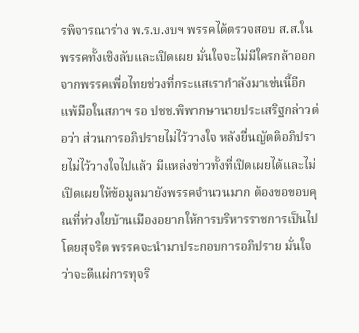รพิจารณาร่าง พ.ร.บ.งบฯ พรรคได้ตรวจสอบ ส.ส.ในพรรคทั้งเชิงลับและเปิดเผย มั่นใจจะไม่มีใครกล้าออกจากพรรคเพื่อไทยช่วงที่กระแสเรากำลังมาเช่นนี้อีกแพ้มือในสภาฯ รอ ปชช.พิพากษานายประเสริฐกล่าวต่อว่า ส่วนการอภิปรายไม่ไว้วางใจ หลังยื่นญัตติอภิปรายไม่ไว้วางใจไปแล้ว มีแหล่งข่าวทั้งที่เปิดเผยได้และไม่เปิดเผยให้ข้อมูลมายังพรรคจำนวนมาก ต้องขอขอบคุณที่ห่วงใยบ้านเมืองอยากให้การบริหารราชการเป็นไปโดยสุจริต พรรคจะนำมาประกอบการอภิปราย มั่นใจว่าจะตีแผ่การทุจริ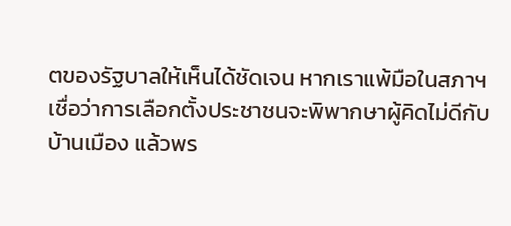ตของรัฐบาลให้เห็นได้ชัดเจน หากเราแพ้มือในสภาฯเชื่อว่าการเลือกตั้งประชาชนจะพิพากษาผู้คิดไม่ดีกับบ้านเมือง แล้วพร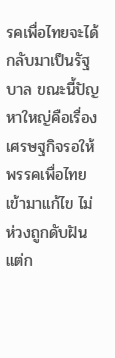รคเพื่อไทยจะได้กลับมาเป็นรัฐบาล ขณะนี้ปัญหาใหญ่คือเรื่องเศรษฐกิจรอให้พรรคเพื่อไทยเข้ามาแก้ไข ไม่ห่วงถูกดับฝันแต่ก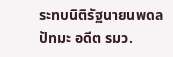ระทบนิติรัฐนายนพดล ปัทมะ อดีต รมว.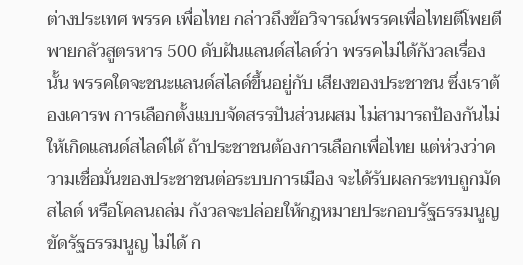ต่างประเทศ พรรค เพื่อไทย กล่าวถึงข้อวิจารณ์พรรคเพื่อไทยตีโพยตีพายกลัวสูตรหาร 500 ดับฝันแลนด์สไลด์ว่า พรรคไม่ได้กังวลเรื่องนั้น พรรคใดจะชนะแลนด์สไลด์ขึ้นอยู่กับ เสียงของประชาชน ซึ่งเราต้องเคารพ การเลือกตั้งแบบจัดสรรปันส่วนผสม ไม่สามารถป้องกันไม่ให้เกิดแลนด์สไลด์ได้ ถ้าประชาชนต้องการเลือกเพื่อไทย แต่ห่วงว่าความเชื่อมั่นของประชาชนต่อระบบการเมือง จะได้รับผลกระทบถูกมัดสไลด์ หรือโคลนถล่ม กังวลจะปล่อยให้กฎหมายประกอบรัฐธรรมนูญขัดรัฐธรรมนูญ ไม่ได้ ก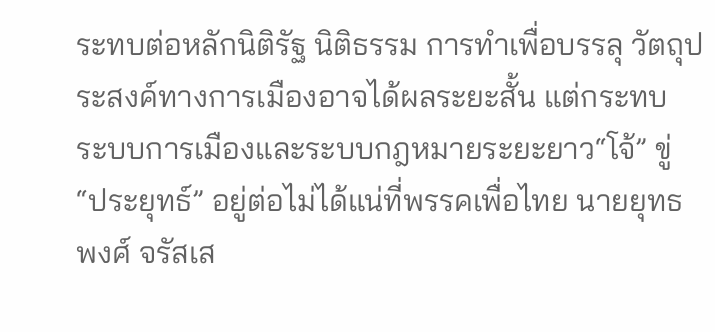ระทบต่อหลักนิติรัฐ นิติธรรม การทำเพื่อบรรลุ วัตถุประสงค์ทางการเมืองอาจได้ผลระยะสั้น แต่กระทบ ระบบการเมืองและระบบกฎหมายระยะยาว“โจ้” ขู่ “ประยุทธ์” อยู่ต่อไม่ได้แน่ที่พรรคเพื่อไทย นายยุทธพงศ์ จรัสเส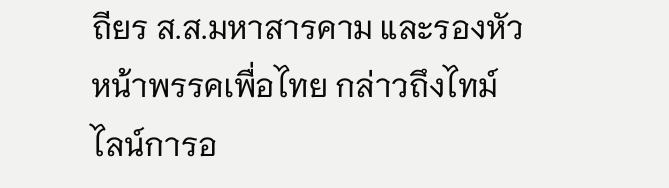ถียร ส.ส.มหาสารคาม และรองหัวหน้าพรรคเพื่อไทย กล่าวถึงไทม์ไลน์การอ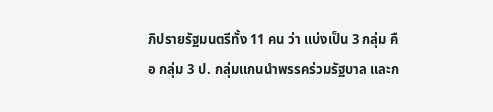ภิปรายรัฐมนตรีทั้ง 11 คน ว่า แบ่งเป็น 3 กลุ่ม คือ กลุ่ม 3 ป. กลุ่มแกนนำพรรคร่วมรัฐบาล และก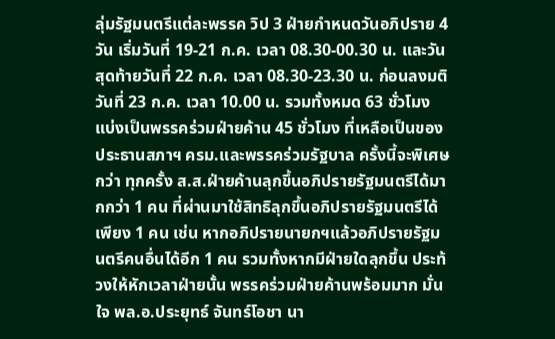ลุ่มรัฐมนตรีแต่ละพรรค วิป 3 ฝ่ายกำหนดวันอภิปราย 4 วัน เริ่มวันที่ 19-21 ก.ค. เวลา 08.30-00.30 น. และวันสุดท้ายวันที่ 22 ก.ค. เวลา 08.30-23.30 น. ก่อนลงมติวันที่ 23 ก.ค. เวลา 10.00 น. รวมทั้งหมด 63 ชั่วโมง แบ่งเป็นพรรคร่วมฝ่ายค้าน 45 ชั่วโมง ที่เหลือเป็นของประธานสภาฯ ครม.และพรรคร่วมรัฐบาล ครั้งนี้จะพิเศษกว่า ทุกครั้ง ส.ส.ฝ่ายค้านลุกขึ้นอภิปรายรัฐมนตรีได้มากกว่า 1 คน ที่ผ่านมาใช้สิทธิลุกขึ้นอภิปรายรัฐมนตรีได้เพียง 1 คน เช่น หากอภิปรายนายกฯแล้วอภิปรายรัฐมนตรีคนอื่นได้อีก 1 คน รวมทั้งหากมีฝ่ายใดลุกขึ้น ประท้วงให้หักเวลาฝ่ายนั้น พรรคร่วมฝ่ายค้านพร้อมมาก มั่นใจ พล.อ.ประยุทธ์ จันทร์โอชา นา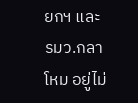ยกฯ และ รมว.กลาโหม อยู่ไม่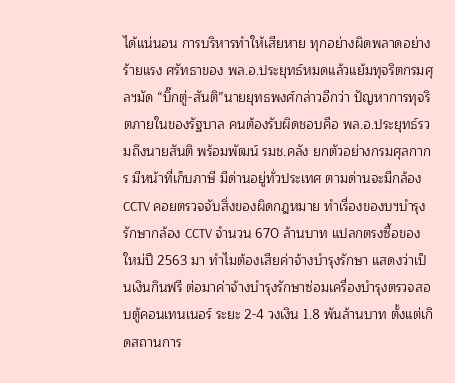ได้แน่นอน การบริหารทำให้เสียหาย ทุกอย่างผิดพลาดอย่างร้ายแรง ศรัทธาของ พล.อ.ประยุทธ์หมดแล้วแย้มทุจริตกรมศุลฯมัด “บิ๊กตู่-สันติ”นายยุทธพงศ์กล่าวอีกว่า ปัญหาการทุจริตภายในของรัฐบาล คนต้องรับผิดชอบคือ พล.อ.ประยุทธ์รวมถึงนายสันติ พร้อมพัฒน์ รมช.คลัง ยกตัวอย่างกรมศุลกากร มีหน้าที่เก็บภาษี มีด่านอยู่ทั่วประเทศ ตามด่านจะมีกล้อง CCTV คอยตรวจจับสิ่งของผิดกฎหมาย ทำเรื่องของบฯบำรุงรักษากล้อง CCTV จำนวน 670 ล้านบาท แปลกตรงซื้อของใหม่ปี 2563 มา ทำไมต้องเสียค่าจ้างบำรุงรักษา แสดงว่าเป็นเงินกินฟรี ต่อมาค่าจ้างบำรุงรักษาซ่อมเครื่องบำรุงตรวจสอบตู้คอนเทนเนอร์ ระยะ 2-4 วงเงิน 1.8 พันล้านบาท ตั้งแต่เกิดสถานการ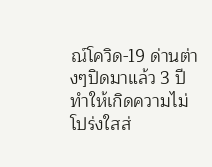ณ์โควิด-19 ด่านต่างๆปิดมาแล้ว 3 ปี ทำให้เกิดความไม่โปร่งใสส่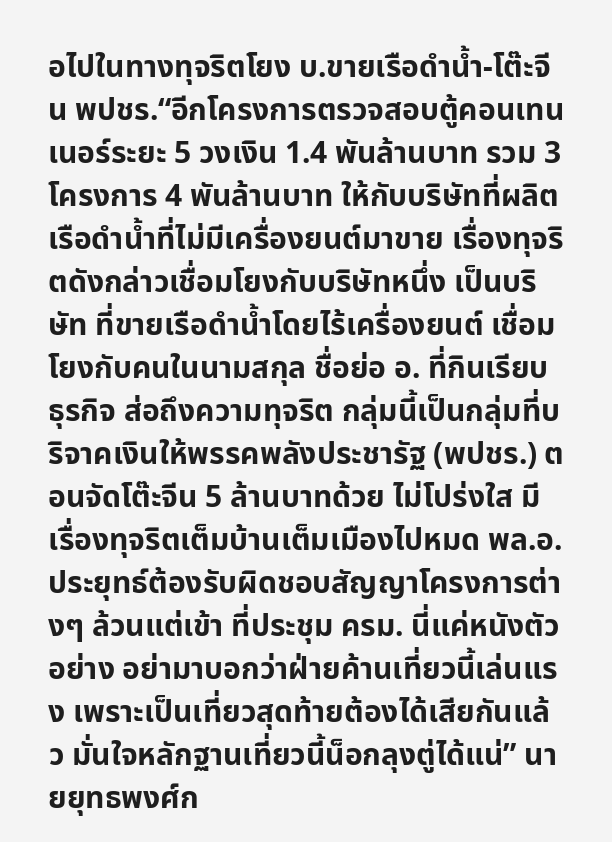อไปในทางทุจริตโยง บ.ขายเรือดำน้ำ-โต๊ะจีน พปชร.“อีกโครงการตรวจสอบตู้คอนเทนเนอร์ระยะ 5 วงเงิน 1.4 พันล้านบาท รวม 3 โครงการ 4 พันล้านบาท ให้กับบริษัทที่ผลิตเรือดำน้ำที่ไม่มีเครื่องยนต์มาขาย เรื่องทุจริตดังกล่าวเชื่อมโยงกับบริษัทหนึ่ง เป็นบริษัท ที่ขายเรือดำน้ำโดยไร้เครื่องยนต์ เชื่อมโยงกับคนในนามสกุล ชื่อย่อ อ. ที่กินเรียบธุรกิจ ส่อถึงความทุจริต กลุ่มนี้เป็นกลุ่มที่บริจาคเงินให้พรรคพลังประชารัฐ (พปชร.) ตอนจัดโต๊ะจีน 5 ล้านบาทด้วย ไม่โปร่งใส มีเรื่องทุจริตเต็มบ้านเต็มเมืองไปหมด พล.อ.ประยุทธ์ต้องรับผิดชอบสัญญาโครงการต่างๆ ล้วนแต่เข้า ที่ประชุม ครม. นี่แค่หนังตัวอย่าง อย่ามาบอกว่าฝ่ายค้านเที่ยวนี้เล่นแรง เพราะเป็นเที่ยวสุดท้ายต้องได้เสียกันแล้ว มั่นใจหลักฐานเที่ยวนี้น็อกลุงตู่ได้แน่” นายยุทธพงศ์ก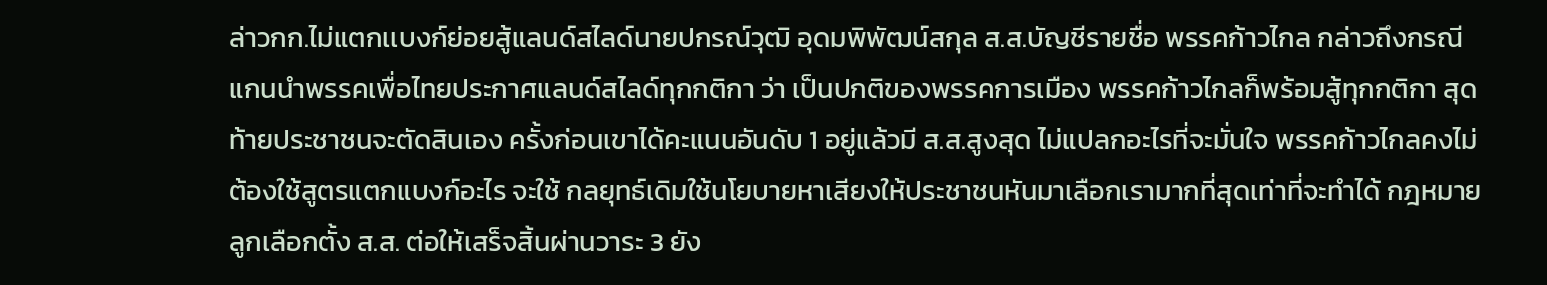ล่าวกก.ไม่แตกเเบงก์ย่อยสู้แลนด์สไลด์นายปกรณ์วุฒิ อุดมพิพัฒน์สกุล ส.ส.บัญชีรายชื่อ พรรคก้าวไกล กล่าวถึงกรณีแกนนำพรรคเพื่อไทยประกาศแลนด์สไลด์ทุกกติกา ว่า เป็นปกติของพรรคการเมือง พรรคก้าวไกลก็พร้อมสู้ทุกกติกา สุดท้ายประชาชนจะตัดสินเอง ครั้งก่อนเขาได้คะแนนอันดับ 1 อยู่แล้วมี ส.ส.สูงสุด ไม่แปลกอะไรที่จะมั่นใจ พรรคก้าวไกลคงไม่ต้องใช้สูตรแตกแบงก์อะไร จะใช้ กลยุทธ์เดิมใช้นโยบายหาเสียงให้ประชาชนหันมาเลือกเรามากที่สุดเท่าที่จะทำได้ กฎหมายลูกเลือกตั้ง ส.ส. ต่อให้เสร็จสิ้นผ่านวาระ 3 ยัง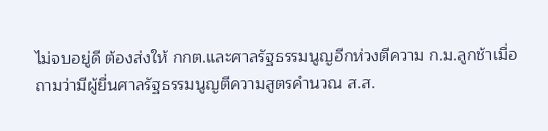ไม่จบอยู่ดี ต้องส่งให้ กกต.และศาลรัฐธรรมนูญอีกห่วงตีความ ก.ม.ลูกช้าเมื่อถามว่ามีผู้ยื่นศาลรัฐธรรมนูญตีความสูตรคำนวณ ส.ส.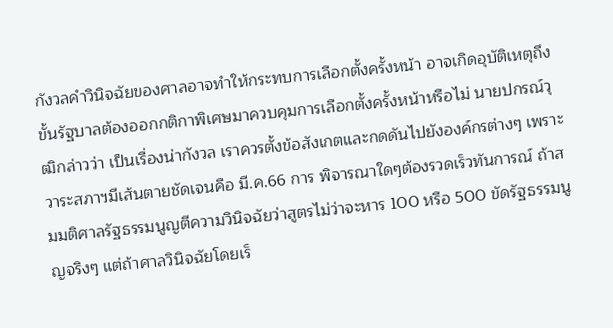กังวลคำวินิจฉัยของศาลอาจทำให้กระทบการเลือกตั้งครั้งหน้า อาจเกิดอุบัติเหตุถึงขั้นรัฐบาลต้องออกกติกาพิเศษมาควบคุมการเลือกตั้งครั้งหน้าหรือไม่ นายปกรณ์วุฒิกล่าวว่า เป็นเรื่องน่ากังวล เราควรตั้งข้อสังเกตและกดดันไปยังองค์กรต่างๆ เพราะวาระสภาฯมีเส้นตายชัดเจนคือ มี.ค.66 การ พิจารณาใดๆต้องรวดเร็วทันการณ์ ถ้าสมมติศาลรัฐธรรมนูญตีความวินิจฉัยว่าสูตรไม่ว่าจะหาร 100 หรือ 500 ขัดรัฐธรรมนูญจริงๆ แต่ถ้าศาลวินิจฉัยโดยเร็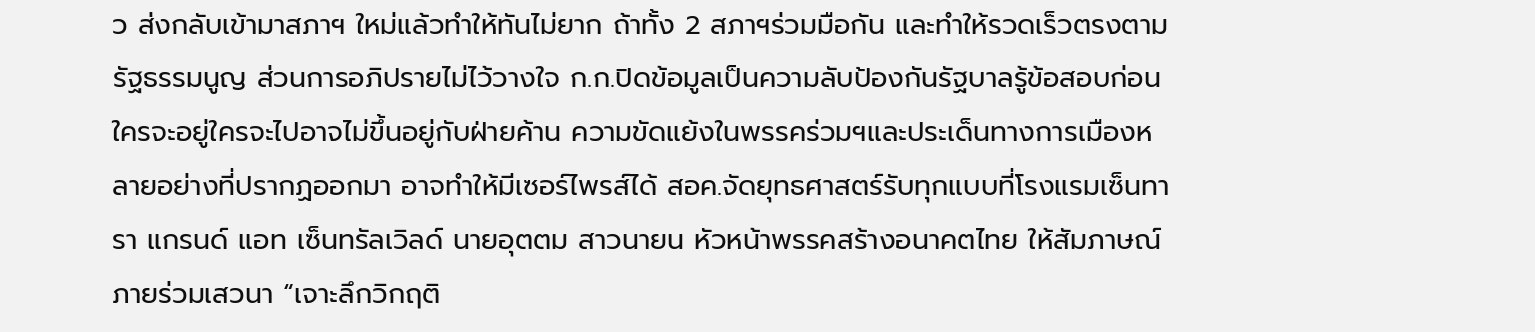ว ส่งกลับเข้ามาสภาฯ ใหม่แล้วทำให้ทันไม่ยาก ถ้าทั้ง 2 สภาฯร่วมมือกัน และทำให้รวดเร็วตรงตามรัฐธรรมนูญ ส่วนการอภิปรายไม่ไว้วางใจ ก.ก.ปิดข้อมูลเป็นความลับป้องกันรัฐบาลรู้ข้อสอบก่อน ใครจะอยู่ใครจะไปอาจไม่ขึ้นอยู่กับฝ่ายค้าน ความขัดแย้งในพรรคร่วมฯและประเด็นทางการเมืองหลายอย่างที่ปรากฏออกมา อาจทำให้มีเซอร์ไพรส์ได้ สอค.จัดยุทธศาสตร์รับทุกแบบที่โรงแรมเซ็นทารา แกรนด์ แอท เซ็นทรัลเวิลด์ นายอุตตม สาวนายน หัวหน้าพรรคสร้างอนาคตไทย ให้สัมภาษณ์ภายร่วมเสวนา “เจาะลึกวิกฤติ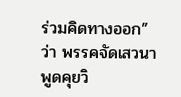ร่วมคิดทางออก” ว่า พรรคจัดเสวนาพูดคุยวิ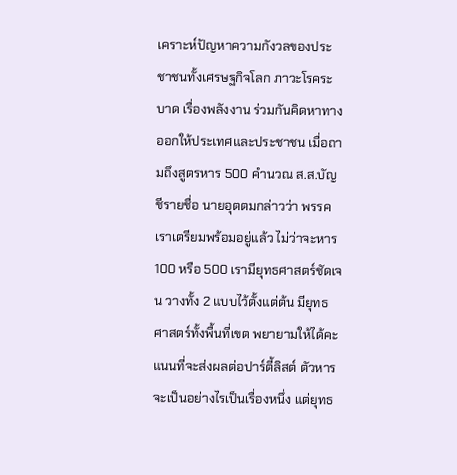เคราะห์ปัญหาความกังวลของประชาชนทั้งเศรษฐกิจโลก ภาวะโรคระบาด เรื่องพลังงาน ร่วมกันคิดหาทางออกให้ประเทศและประชาชน เมื่อถามถึงสูตรหาร 500 คำนวณ ส.ส.บัญชีรายชื่อ นายอุตตมกล่าวว่า พรรคเราเตรียมพร้อมอยู่แล้ว ไม่ว่าจะหาร 100 หรือ 500 เรามียุทธศาสตร์ชัดเจน วางทั้ง 2 แบบไว้ตั้งแต่ต้น มียุทธศาสตร์ทั้งพื้นที่เขต พยายามให้ได้คะแนนที่จะส่งผลต่อปาร์ตี้ลิสต์ ตัวหารจะเป็นอย่างไรเป็นเรื่องหนึ่ง แต่ยุทธ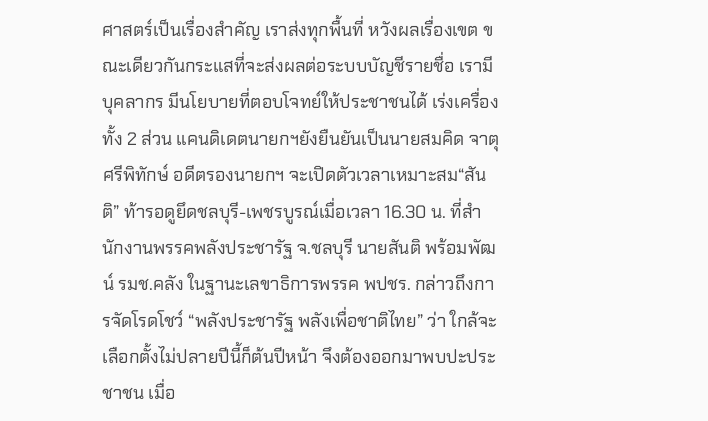ศาสตร์เป็นเรื่องสำคัญ เราส่งทุกพื้นที่ หวังผลเรื่องเขต ขณะเดียวกันกระแสที่จะส่งผลต่อระบบบัญชีรายชื่อ เรามีบุคลากร มีนโยบายที่ตอบโจทย์ให้ประชาชนได้ เร่งเครื่องทั้ง 2 ส่วน แคนดิเดตนายกฯยังยืนยันเป็นนายสมคิด จาตุศรีพิทักษ์ อดีตรองนายกฯ จะเปิดตัวเวลาเหมาะสม“สันติ” ท้ารอดูยึดชลบุรี-เพชรบูรณ์เมื่อเวลา 16.30 น. ที่สำนักงานพรรคพลังประชารัฐ จ.ชลบุรี นายสันติ พร้อมพัฒน์ รมช.คลัง ในฐานะเลขาธิการพรรค พปชร. กล่าวถึงการจัดโรดโชว์ “พลังประชารัฐ พลังเพื่อชาติไทย” ว่า ใกล้จะเลือกตั้งไม่ปลายปีนี้ก็ต้นปีหน้า จึงต้องออกมาพบปะประชาชน เมื่อ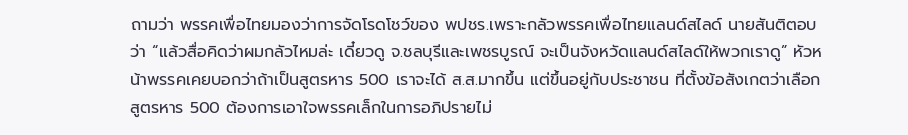ถามว่า พรรคเพื่อไทยมองว่าการจัดโรดโชว์ของ พปชร.เพราะกลัวพรรคเพื่อไทยแลนด์สไลด์ นายสันติตอบว่า “แล้วสื่อคิดว่าผมกลัวไหมล่ะ เดี๋ยวดู จ.ชลบุรีและเพชรบูรณ์ จะเป็นจังหวัดแลนด์สไลด์ให้พวกเราดู” หัวหน้าพรรคเคยบอกว่าถ้าเป็นสูตรหาร 500 เราจะได้ ส.ส.มากขึ้น แต่ขึ้นอยู่กับประชาชน ที่ตั้งข้อสังเกตว่าเลือกสูตรหาร 500 ต้องการเอาใจพรรคเล็กในการอภิปรายไม่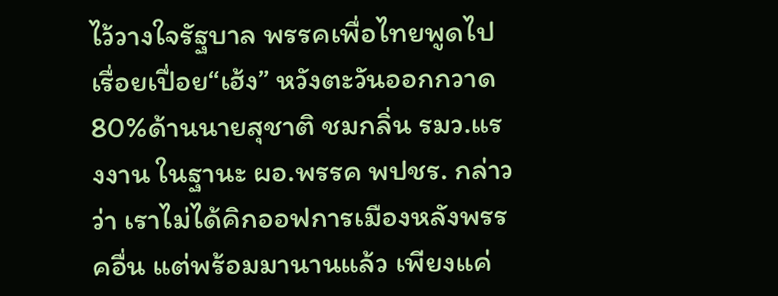ไว้วางใจรัฐบาล พรรคเพื่อไทยพูดไปเรื่อยเปื่อย“เฮ้ง” หวังตะวันออกกวาด 80%ด้านนายสุชาติ ชมกลิ่น รมว.แรงงาน ในฐานะ ผอ.พรรค พปชร. กล่าวว่า เราไม่ได้คิกออฟการเมืองหลังพรรคอื่น แต่พร้อมมานานแล้ว เพียงแค่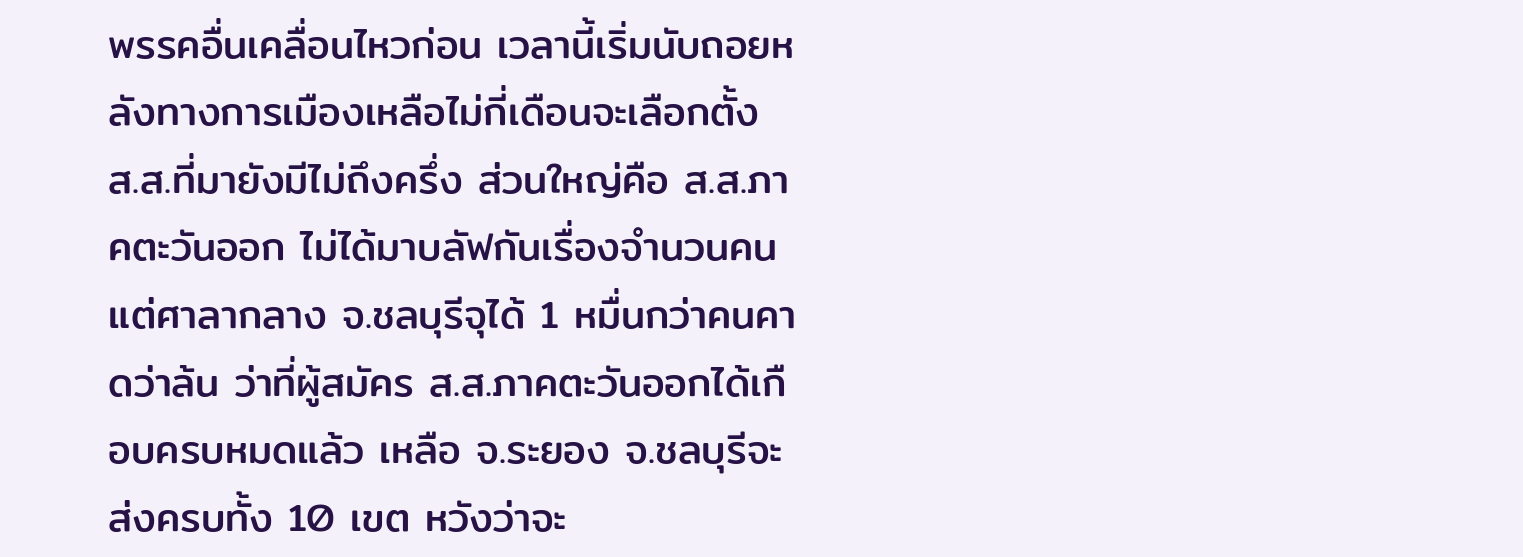พรรคอื่นเคลื่อนไหวก่อน เวลานี้เริ่มนับถอยหลังทางการเมืองเหลือไม่กี่เดือนจะเลือกตั้ง ส.ส.ที่มายังมีไม่ถึงครึ่ง ส่วนใหญ่คือ ส.ส.ภาคตะวันออก ไม่ได้มาบลัฟกันเรื่องจำนวนคน แต่ศาลากลาง จ.ชลบุรีจุได้ 1 หมื่นกว่าคนคาดว่าล้น ว่าที่ผู้สมัคร ส.ส.ภาคตะวันออกได้เกือบครบหมดแล้ว เหลือ จ.ระยอง จ.ชลบุรีจะส่งครบทั้ง 10 เขต หวังว่าจะ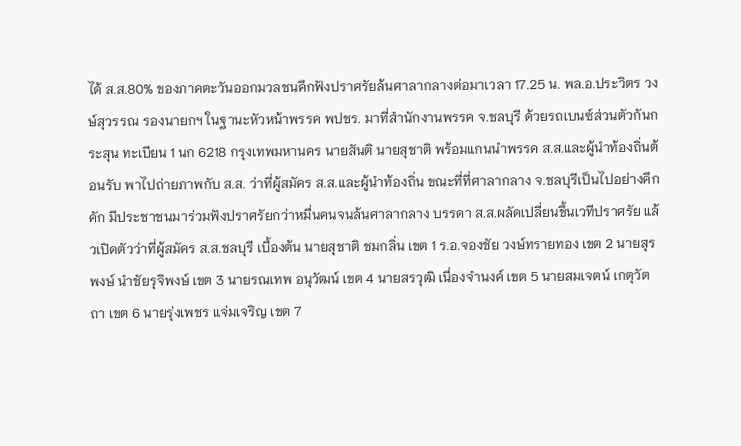ได้ ส.ส.80% ของภาคตะวันออกมวลชนคึกฟังปราศรัยล้นศาลากลางต่อมาเวลา 17.25 น. พล.อ.ประวิตร วงษ์สุวรรณ รองนายกฯ ในฐานะหัวหน้าพรรค พปชร. มาที่สำนักงานพรรค จ.ชลบุรี ด้วยรถเบนซ์ส่วนตัวกันกระสุน ทะเบียน 1 นก 6218 กรุงเทพมหานคร นายสันติ นายสุชาติ พร้อมแกนนำพรรค ส.ส.และผู้นำท้องถิ่นต้อนรับ พาไปถ่ายภาพกับ ส.ส. ว่าที่ผู้สมัคร ส.ส.และผู้นำท้องถิ่น ขณะที่ที่ศาลากลาง จ.ชลบุรีเป็นไปอย่างคึกคัก มีประชาชนมาร่วมฟังปราศรัยกว่าหมื่นคนจนล้นศาลากลาง บรรดา ส.ส.ผลัดเปลี่ยนขึ้นเวทีปราศรัย แล้วเปิดตัวว่าที่ผู้สมัคร ส.ส.ชลบุรี เบื้องต้น นายสุชาติ ชมกลิ่น เขต 1 ร.อ.จองชัย วงษ์ทรายทอง เขต 2 นายสุรพงษ์ นำชัยรุจิพงษ์ เขต 3 นายรณเทพ อนุวัฒน์ เขต 4 นายสรวุฒิ เนื่องจำนงค์ เขต 5 นายสมเจตน์ เกตุวัตถา เขต 6 นายรุ่งเพชร แจ่มเจริญ เขต 7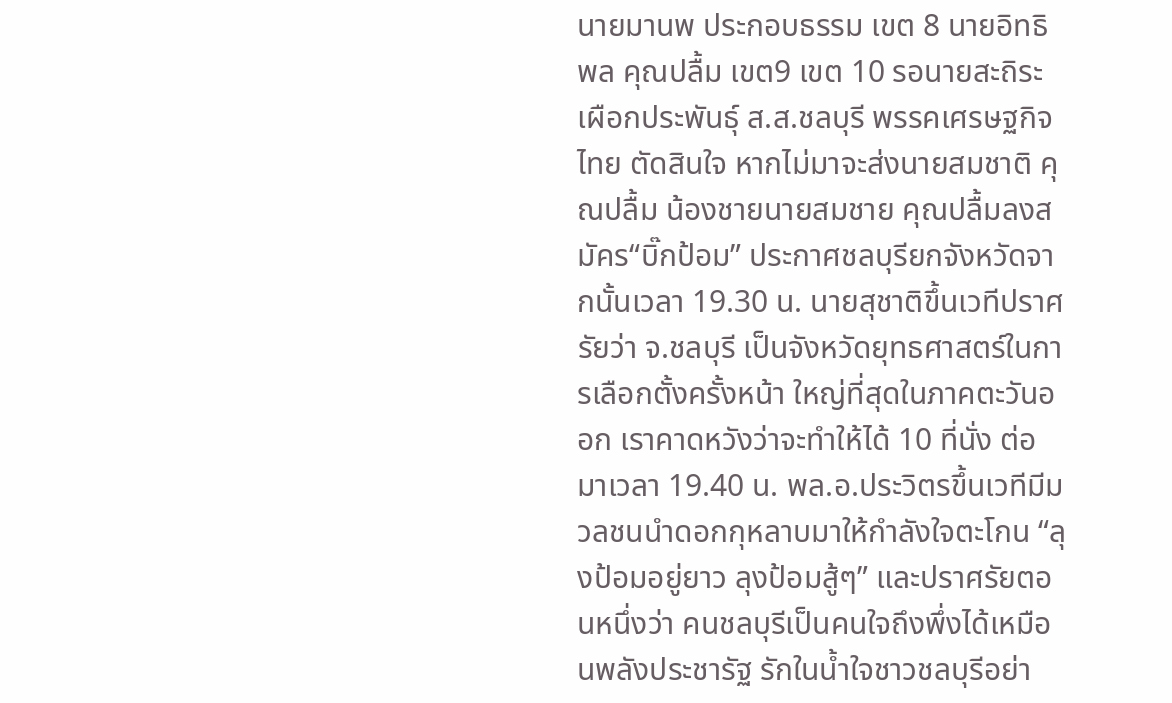นายมานพ ประกอบธรรม เขต 8 นายอิทธิพล คุณปลื้ม เขต9 เขต 10 รอนายสะถิระ เผือกประพันธุ์ ส.ส.ชลบุรี พรรคเศรษฐกิจไทย ตัดสินใจ หากไม่มาจะส่งนายสมชาติ คุณปลื้ม น้องชายนายสมชาย คุณปลื้มลงสมัคร“บิ๊กป้อม” ประกาศชลบุรียกจังหวัดจากนั้นเวลา 19.30 น. นายสุชาติขึ้นเวทีปราศรัยว่า จ.ชลบุรี เป็นจังหวัดยุทธศาสตร์ในการเลือกตั้งครั้งหน้า ใหญ่ที่สุดในภาคตะวันออก เราคาดหวังว่าจะทำให้ได้ 10 ที่นั่ง ต่อมาเวลา 19.40 น. พล.อ.ประวิตรขึ้นเวทีมีมวลชนนำดอกกุหลาบมาให้กำลังใจตะโกน “ลุงป้อมอยู่ยาว ลุงป้อมสู้ๆ” และปราศรัยตอนหนึ่งว่า คนชลบุรีเป็นคนใจถึงพึ่งได้เหมือนพลังประชารัฐ รักในน้ำใจชาวชลบุรีอย่า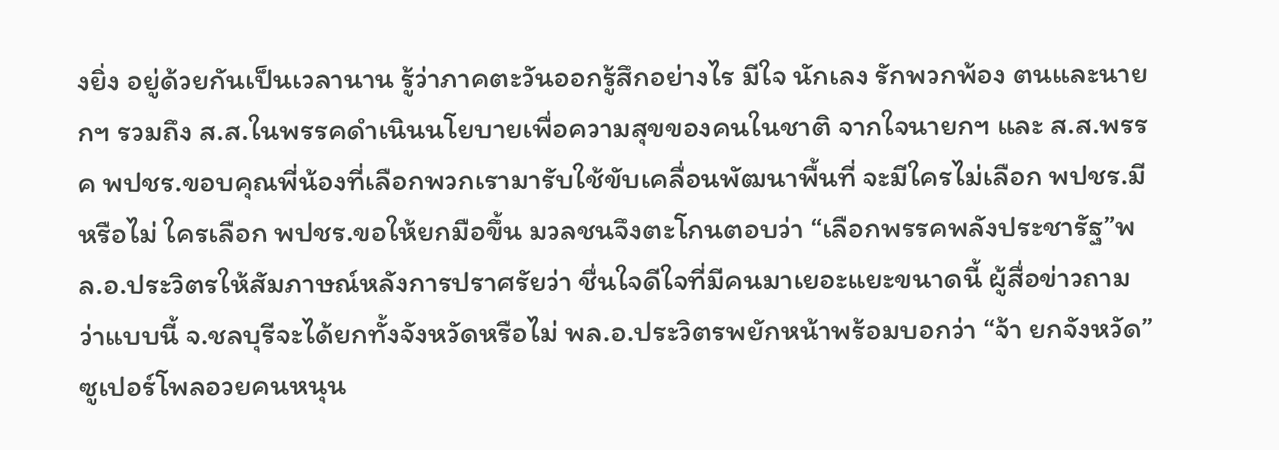งยิ่ง อยู่ด้วยกันเป็นเวลานาน รู้ว่าภาคตะวันออกรู้สึกอย่างไร มีใจ นักเลง รักพวกพ้อง ตนและนายกฯ รวมถึง ส.ส.ในพรรคดำเนินนโยบายเพื่อความสุขของคนในชาติ จากใจนายกฯ และ ส.ส.พรรค พปชร.ขอบคุณพี่น้องที่เลือกพวกเรามารับใช้ขับเคลื่อนพัฒนาพื้นที่ จะมีใครไม่เลือก พปชร.มีหรือไม่ ใครเลือก พปชร.ขอให้ยกมือขึ้น มวลชนจึงตะโกนตอบว่า “เลือกพรรคพลังประชารัฐ”พล.อ.ประวิตรให้สัมภาษณ์หลังการปราศรัยว่า ชื่นใจดีใจที่มีคนมาเยอะแยะขนาดนี้ ผู้สื่อข่าวถามว่าแบบนี้ จ.ชลบุรีจะได้ยกทั้งจังหวัดหรือไม่ พล.อ.ประวิตรพยักหน้าพร้อมบอกว่า “จ้า ยกจังหวัด”ซูเปอร์โพลอวยคนหนุน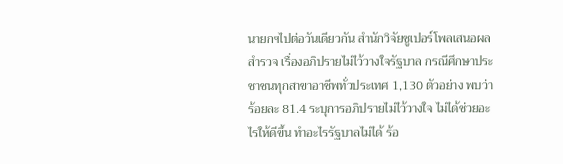นายกฯไปต่อวันเดียวกัน สำนักวิจัยซูเปอร์โพลเสนอผลสำรวจ เรื่องอภิปรายไม่ไว้วางใจรัฐบาล กรณีศึกษาประชาชนทุกสาขาอาชีพทั่วประเทศ 1,130 ตัวอย่าง พบว่าร้อยละ 81.4 ระบุการอภิปรายไม่ไว้วางใจ ไม่ได้ช่วยอะไรให้ดีขึ้น ทำอะไรรัฐบาลไม่ได้ ร้อ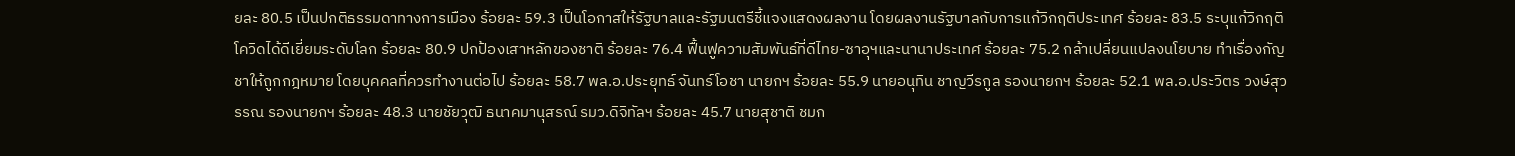ยละ 80.5 เป็นปกติธรรมดาทางการเมือง ร้อยละ 59.3 เป็นโอกาสให้รัฐบาลและรัฐมนตรีชี้แจงแสดงผลงาน โดยผลงานรัฐบาลกับการแก้วิกฤติประเทศ ร้อยละ 83.5 ระบุแก้วิกฤติโควิดได้ดีเยี่ยมระดับโลก ร้อยละ 80.9 ปกป้องเสาหลักของชาติ ร้อยละ 76.4 ฟื้นฟูความสัมพันธ์ที่ดีไทย-ซาอุฯและนานาประเทศ ร้อยละ 75.2 กล้าเปลี่ยนแปลงนโยบาย ทำเรื่องกัญชาให้ถูกกฎหมาย โดยบุคคลที่ควรทำงานต่อไป ร้อยละ 58.7 พล.อ.ประยุทธ์ จันทร์โอชา นายกฯ ร้อยละ 55.9 นายอนุทิน ชาญวีรกูล รองนายกฯ ร้อยละ 52.1 พล.อ.ประวิตร วงษ์สุวรรณ รองนายกฯ ร้อยละ 48.3 นายชัยวุฒิ ธนาคมานุสรณ์ รมว.ดิจิทัลฯ ร้อยละ 45.7 นายสุชาติ ชมก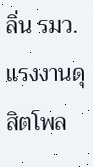ลิ่น รมว.แรงงานดุสิตโพล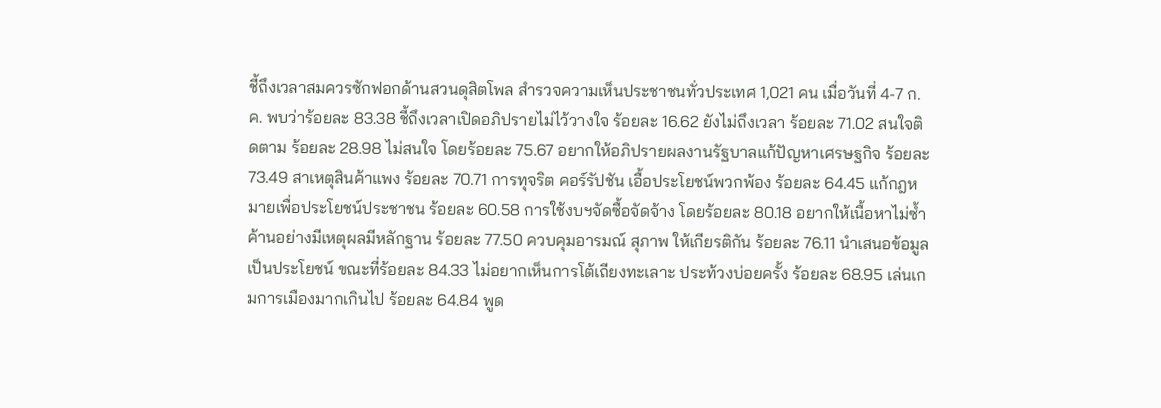ชี้ถึงเวลาสมควรซักฟอกด้านสวนดุสิตโพล สำรวจความเห็นประชาชนทั่วประเทศ 1,021 คน เมื่อวันที่ 4-7 ก.ค. พบว่าร้อยละ 83.38 ชี้ถึงเวลาเปิดอภิปรายไม่ไว้วางใจ ร้อยละ 16.62 ยังไม่ถึงเวลา ร้อยละ 71.02 สนใจติดตาม ร้อยละ 28.98 ไม่สนใจ โดยร้อยละ 75.67 อยากให้อภิปรายผลงานรัฐบาลแก้ปัญหาเศรษฐกิจ ร้อยละ 73.49 สาเหตุสินค้าแพง ร้อยละ 70.71 การทุจริต คอร์รัปชัน เอื้อประโยชน์พวกพ้อง ร้อยละ 64.45 แก้กฎหมายเพื่อประโยชน์ประชาชน ร้อยละ 60.58 การใช้งบฯจัดซื้อจัดจ้าง โดยร้อยละ 80.18 อยากให้เนื้อหาไม่ซ้ำ ค้านอย่างมีเหตุผลมีหลักฐาน ร้อยละ 77.50 ควบคุมอารมณ์ สุภาพ ให้เกียรติกัน ร้อยละ 76.11 นำเสนอข้อมูลเป็นประโยชน์ ขณะที่ร้อยละ 84.33 ไม่อยากเห็นการโต้เถียงทะเลาะ ประท้วงบ่อยครั้ง ร้อยละ 68.95 เล่นเกมการเมืองมากเกินไป ร้อยละ 64.84 พูด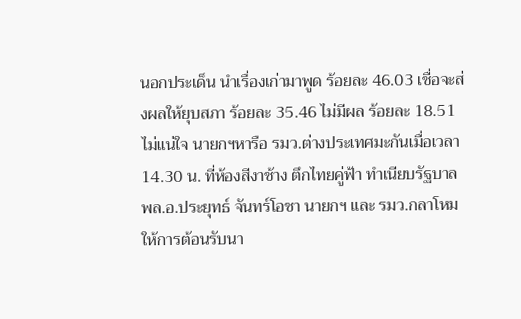นอกประเด็น นำเรื่องเก่ามาพูด ร้อยละ 46.03 เชื่อจะส่งผลให้ยุบสภา ร้อยละ 35.46 ไม่มีผล ร้อยละ 18.51 ไม่แน่ใจ นายกฯหารือ รมว.ต่างประเทศมะกันเมื่อเวลา 14.30 น. ที่ห้องสีงาช้าง ตึกไทยคู่ฟ้า ทำเนียบรัฐบาล พล.อ.ประยุทธ์ จันทร์โอชา นายกฯ และ รมว.กลาโหม ให้การต้อนรับนา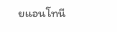ยแอนโทนี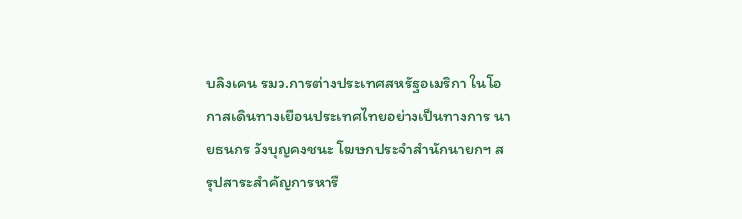บลิงเคน รมว.การต่างประเทศสหรัฐอเมริกา ในโอกาสเดินทางเยือนประเทศไทยอย่างเป็นทางการ นายธนกร วังบุญคงชนะ โฆษกประจำสำนักนายกฯ สรุปสาระสำคัญการหารื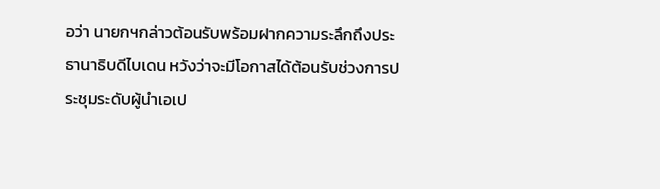อว่า นายกฯกล่าวต้อนรับพร้อมฝากความระลึกถึงประธานาธิบดีไบเดน หวังว่าจะมีโอกาสได้ต้อนรับช่วงการประชุมระดับผู้นำเอเป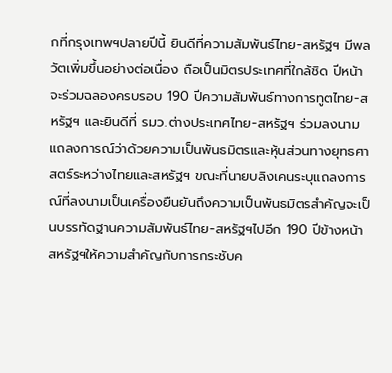กที่กรุงเทพฯปลายปีนี้ ยินดีที่ความสัมพันธ์ไทย-สหรัฐฯ มีพลวัตเพิ่มขึ้นอย่างต่อเนื่อง ถือเป็นมิตรประเทศที่ใกล้ชิด ปีหน้าจะร่วมฉลองครบรอบ 190 ปีความสัมพันธ์ทางการทูตไทย-สหรัฐฯ และยินดีที่ รมว.ต่างประเทศไทย-สหรัฐฯ ร่วมลงนามแถลงการณ์ว่าด้วยความเป็นพันธมิตรและหุ้นส่วนทางยุทธศาสตร์ระหว่างไทยและสหรัฐฯ ขณะที่นายบลิงเคนระบุแถลงการณ์ที่ลงนามเป็นเครื่องยืนยันถึงความเป็นพันธมิตรสำคัญจะเป็นบรรทัดฐานความสัมพันธ์ไทย-สหรัฐฯไปอีก 190 ปีข้างหน้า สหรัฐฯให้ความสำคัญกับการกระชับค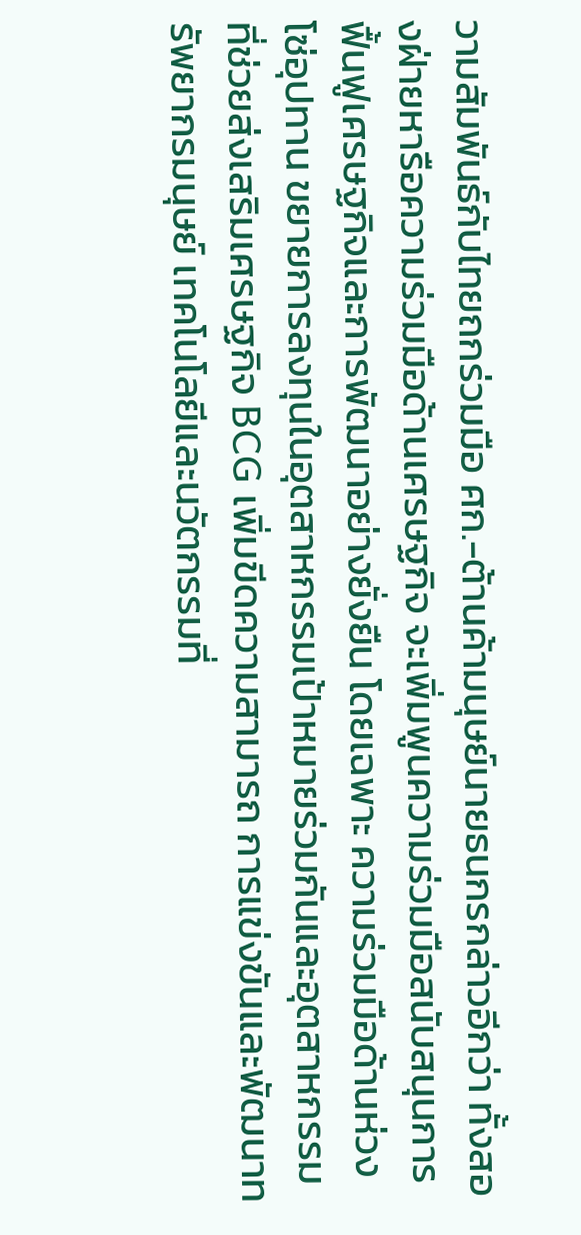วามสัมพันธ์กับไทยถกร่วมมือ ศก.-ต้านค้ามนุษย์นายธนกรกล่าวอีกว่า ทั้งสองฝ่ายหารือความร่วมมือด้านเศรษฐกิจ จะเพิ่มพูนความร่วมมือสนับสนุนการฟื้นฟูเศรษฐกิจและการพัฒนาอย่างยั่งยืน โดยเฉพาะ ความร่วมมือด้านห่วงโซ่อุปทาน ขยายการลงทุนในอุตสาหกรรมเป้าหมายร่วมกันและอุตสาหกรรมที่ช่วยส่งเสริมเศรษฐกิจ BCG เพิ่มขีดความสามารถ การแข่งขันและพัฒนาทรัพยากรมนุษย์ เทคโนโลยีและนวัตกรรมที่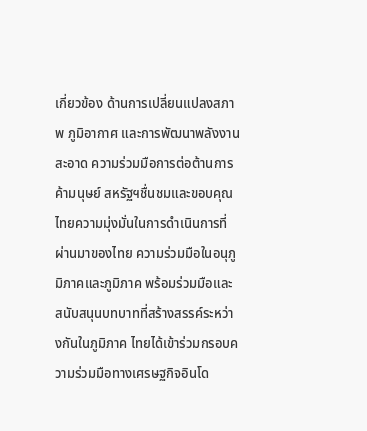เกี่ยวข้อง ด้านการเปลี่ยนแปลงสภาพ ภูมิอากาศ และการพัฒนาพลังงานสะอาด ความร่วมมือการต่อต้านการค้ามนุษย์ สหรัฐฯชื่นชมและขอบคุณไทยความมุ่งมั่นในการดำเนินการที่ผ่านมาของไทย ความร่วมมือในอนุภูมิภาคและภูมิภาค พร้อมร่วมมือและสนับสนุนบทบาทที่สร้างสรรค์ระหว่างกันในภูมิภาค ไทยได้เข้าร่วมกรอบความร่วมมือทางเศรษฐกิจอินโด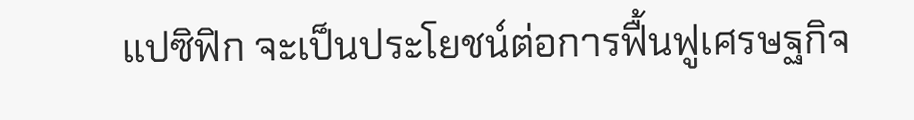แปซิฟิก จะเป็นประโยชน์ต่อการฟื้นฟูเศรษฐกิจ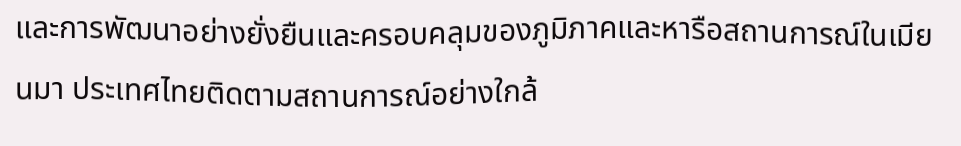และการพัฒนาอย่างยั่งยืนและครอบคลุมของภูมิภาคและหารือสถานการณ์ในเมียนมา ประเทศไทยติดตามสถานการณ์อย่างใกล้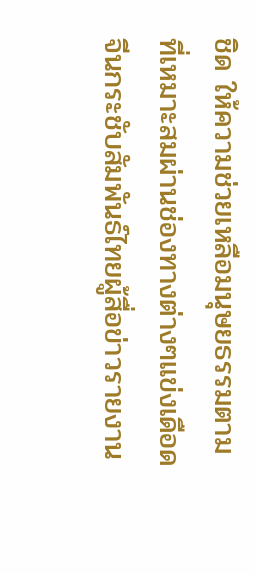ชิด ให้ความช่วยเหลือมนุษยธรรมตามที่เหมาะสมผ่านช่องทางต่างๆแข่งเดือดจีนกระชับสัมพันธ์ไทยผู้สื่อข่าวรายงาน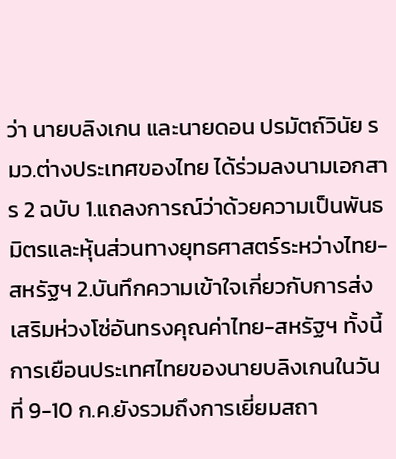ว่า นายบลิงเกน และนายดอน ปรมัตถ์วินัย รมว.ต่างประเทศของไทย ได้ร่วมลงนามเอกสาร 2 ฉบับ 1.แถลงการณ์ว่าด้วยความเป็นพันธมิตรและหุ้นส่วนทางยุทธศาสตร์ระหว่างไทย-สหรัฐฯ 2.บันทึกความเข้าใจเกี่ยวกับการส่งเสริมห่วงโซ่อันทรงคุณค่าไทย-สหรัฐฯ ทั้งนี้ การเยือนประเทศไทยของนายบลิงเกนในวันที่ 9-10 ก.ค.ยังรวมถึงการเยี่ยมสถา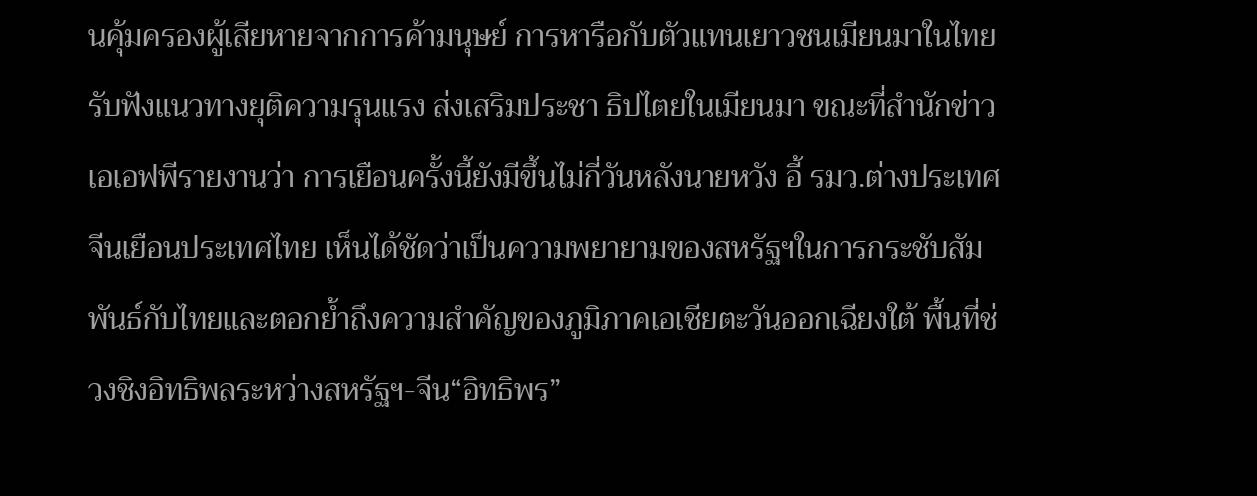นคุ้มครองผู้เสียหายจากการค้ามนุษย์ การหารือกับตัวแทนเยาวชนเมียนมาในไทย รับฟังแนวทางยุติความรุนแรง ส่งเสริมประชา ธิปไตยในเมียนมา ขณะที่สำนักข่าวเอเอฟพีรายงานว่า การเยือนครั้งนี้ยังมีขึ้นไม่กี่วันหลังนายหวัง อี้ รมว.ต่างประเทศจีนเยือนประเทศไทย เห็นได้ชัดว่าเป็นความพยายามของสหรัฐฯในการกระชับสัมพันธ์กับไทยและตอกย้ำถึงความสำคัญของภูมิภาคเอเชียตะวันออกเฉียงใต้ พื้นที่ช่วงชิงอิทธิพลระหว่างสหรัฐฯ-จีน“อิทธิพร”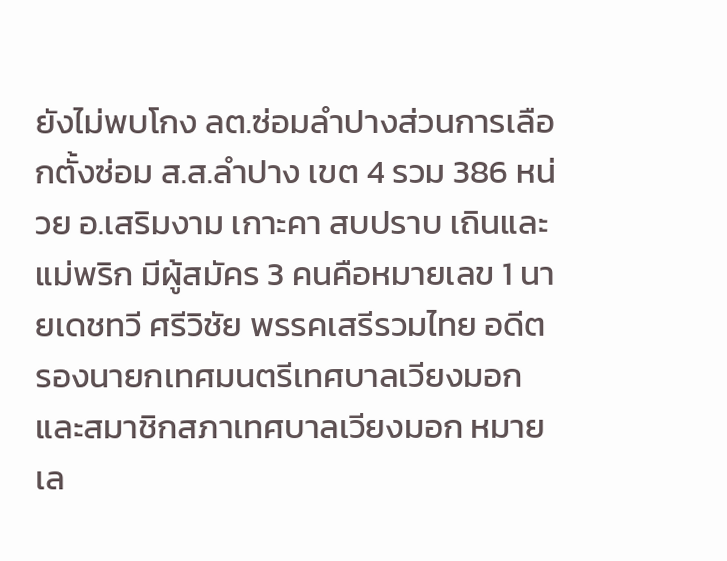ยังไม่พบโกง ลต.ซ่อมลำปางส่วนการเลือกตั้งซ่อม ส.ส.ลำปาง เขต 4 รวม 386 หน่วย อ.เสริมงาม เกาะคา สบปราบ เถินและแม่พริก มีผู้สมัคร 3 คนคือหมายเลข 1 นายเดชทวี ศรีวิชัย พรรคเสรีรวมไทย อดีตรองนายกเทศมนตรีเทศบาลเวียงมอกและสมาชิกสภาเทศบาลเวียงมอก หมายเล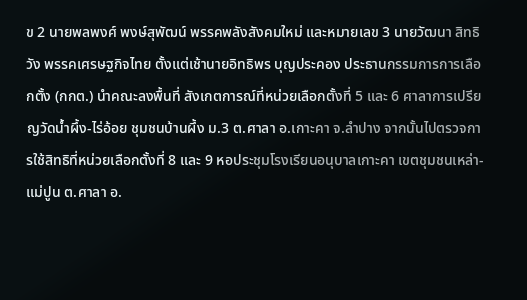ข 2 นายพลพงศ์ พงษ์สุพัฒน์ พรรคพลังสังคมใหม่ และหมายเลข 3 นายวัฒนา สิทธิวัง พรรคเศรษฐกิจไทย ตั้งแต่เช้านายอิทธิพร บุญประคอง ประธานกรรมการการเลือกตั้ง (กกต.) นำคณะลงพื้นที่ สังเกตการณ์ที่หน่วยเลือกตั้งที่ 5 และ 6 ศาลาการเปรียญวัดน้ำผึ้ง-ไร่อ้อย ชุมชนบ้านผึ้ง ม.3 ต.ศาลา อ.เกาะคา จ.ลำปาง จากนั้นไปตรวจการใช้สิทธิที่หน่วยเลือกตั้งที่ 8 และ 9 หอประชุมโรงเรียนอนุบาลเกาะคา เขตชุมชนเหล่า-แม่ปูน ต.ศาลา อ.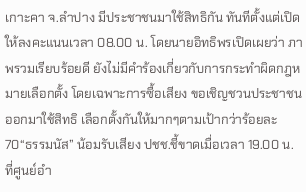เกาะคา จ.ลำปาง มีประชาชนมาใช้สิทธิกัน ทันทีตั้งแต่เปิดให้ลงคะแนนเวลา 08.00 น. โดยนายอิทธิพรเปิดเผยว่า ภาพรวมเรียบร้อยดี ยังไม่มีคำร้องเกี่ยวกับการกระทำผิดกฎหมายเลือกตั้ง โดยเฉพาะการซื้อเสียง ขอเชิญชวนประชาชนออกมาใช้สิทธิ เลือกตั้งกันให้มากๆตามเป้ากว่าร้อยละ 70“ธรรมนัส” น้อมรับเสียง ปชช.ชี้ขาดเมื่อเวลา 19.00 น. ที่ศูนย์อำ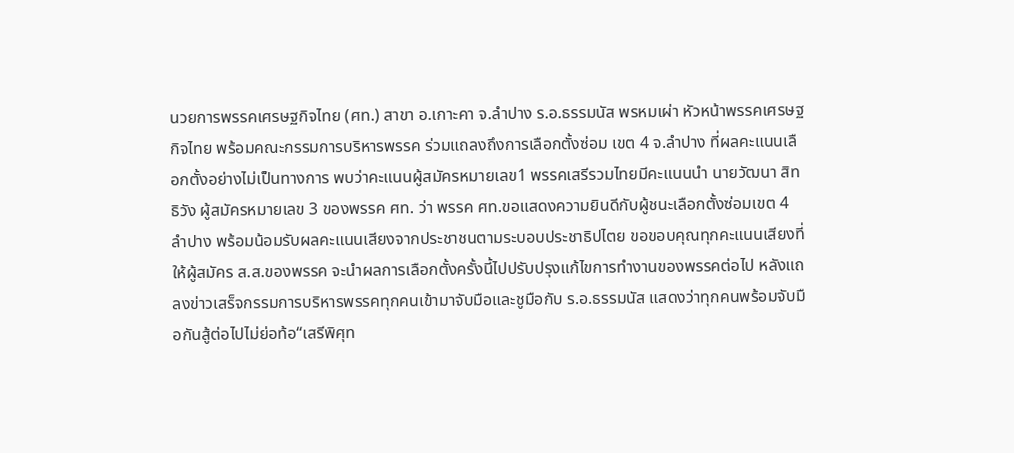นวยการพรรคเศรษฐกิจไทย (ศท.) สาขา อ.เกาะคา จ.ลำปาง ร.อ.ธรรมนัส พรหมเผ่า หัวหน้าพรรคเศรษฐกิจไทย พร้อมคณะกรรมการบริหารพรรค ร่วมแถลงถึงการเลือกตั้งซ่อม เขต 4 จ.ลำปาง ที่ผลคะแนนเลือกตั้งอย่างไม่เป็นทางการ พบว่าคะแนนผู้สมัครหมายเลข1 พรรคเสรีรวมไทยมีคะแนนนำ นายวัฒนา สิทธิวัง ผู้สมัครหมายเลข 3 ของพรรค ศท. ว่า พรรค ศท.ขอแสดงความยินดีกับผู้ชนะเลือกตั้งซ่อมเขต 4 ลำปาง พร้อมน้อมรับผลคะแนนเสียงจากประชาชนตามระบอบประชาธิปไตย ขอขอบคุณทุกคะแนนเสียงที่ให้ผู้สมัคร ส.ส.ของพรรค จะนำผลการเลือกตั้งครั้งนี้ไปปรับปรุงแก้ไขการทำงานของพรรคต่อไป หลังแถลงข่าวเสร็จกรรมการบริหารพรรคทุกคนเข้ามาจับมือและชูมือกับ ร.อ.ธรรมนัส แสดงว่าทุกคนพร้อมจับมือกันสู้ต่อไปไม่ย่อท้อ“เสรีพิศุท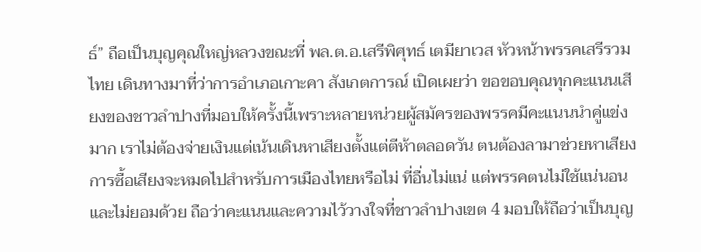ธ์” ถือเป็นบุญคุณใหญ่หลวงขณะที่ พล.ต.อ.เสรีพิศุทธ์ เตมียาเวส หัวหน้าพรรคเสรีรวมไทย เดินทางมาที่ว่าการอำเภอเกาะคา สังเกตการณ์ เปิดเผยว่า ขอขอบคุณทุกคะแนนเสียงของชาวลำปางที่มอบให้ครั้งนี้เพราะหลายหน่วยผู้สมัครของพรรคมีคะแนนนำคู่แข่งมาก เราไม่ต้องจ่ายเงินแต่เน้นเดินหาเสียงตั้งแต่ตีห้าตลอดวัน ตนต้องลามาช่วยหาเสียง การซื้อเสียงจะหมดไปสำหรับการเมืองไทยหรือไม่ ที่อื่นไม่แน่ แต่พรรคตนไม่ใช้แน่นอนและไม่ยอมด้วย ถือว่าคะแนนและความไว้วางใจที่ชาวลำปางเขต 4 มอบให้ถือว่าเป็นบุญ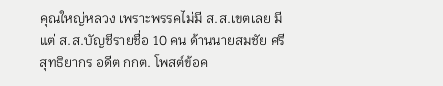คุณใหญ่หลวง เพราะพรรคไม่มี ส.ส.เขตเลย มีแต่ ส.ส.บัญชีรายชื่อ 10 คน ด้านนายสมชัย ศรีสุทธิยากร อดีต กกต. โพสต์ข้อค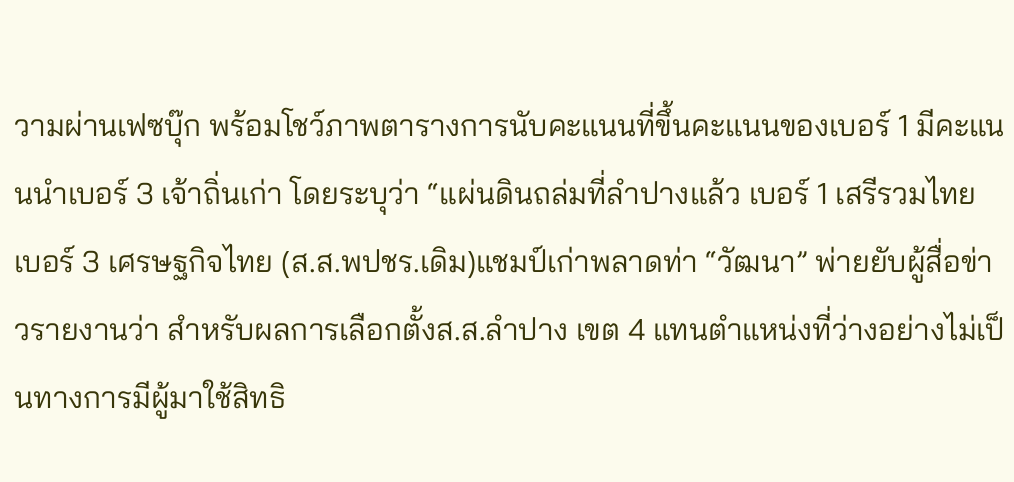วามผ่านเฟซบุ๊ก พร้อมโชว์ภาพตารางการนับคะแนนที่ขึ้นคะแนนของเบอร์ 1 มีคะแนนนำเบอร์ 3 เจ้าถิ่นเก่า โดยระบุว่า “แผ่นดินถล่มที่ลำปางแล้ว เบอร์ 1 เสรีรวมไทย เบอร์ 3 เศรษฐกิจไทย (ส.ส.พปชร.เดิม)แชมป์เก่าพลาดท่า “วัฒนา” พ่ายยับผู้สื่อข่าวรายงานว่า สำหรับผลการเลือกตั้งส.ส.ลำปาง เขต 4 แทนตำแหน่งที่ว่างอย่างไม่เป็นทางการมีผู้มาใช้สิทธิ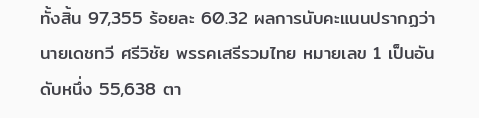ทั้งสิ้น 97,355 ร้อยละ 60.32 ผลการนับคะแนนปรากฏว่านายเดชทวี ศรีวิชัย พรรคเสรีรวมไทย หมายเลข 1 เป็นอันดับหนึ่ง 55,638 ตา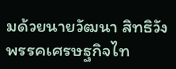มด้วยนายวัฒนา สิทธิวัง พรรคเศรษฐกิจไท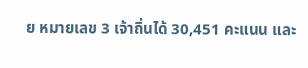ย หมายเลข 3 เจ้าถิ่นได้ 30,451 คะแนน และ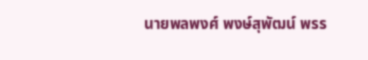นายพลพงศ์ พงษ์สุพัฒน์ พรร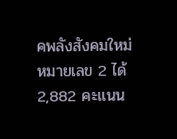คพลังสังคมใหม่ หมายเลข 2 ได้ 2,882 คะแนน